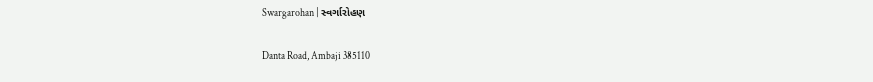Swargarohan | સ્વર્ગારોહણ

Danta Road, Ambaji 385110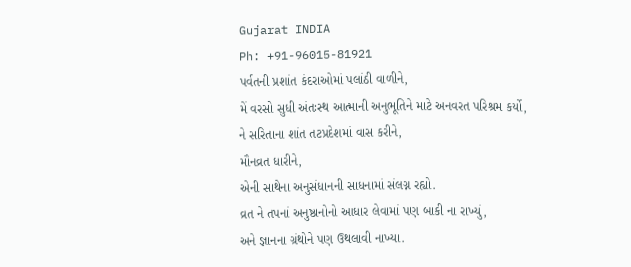Gujarat INDIA
Ph: +91-96015-81921
પર્વતની પ્રશાંત કંદરાઓમાં પલાંઠી વાળીને,
મેં વરસો સુધી અંતઃસ્થ આત્માની અનુભૂતિને માટે અનવરત પરિશ્રમ કર્યો,
ને સરિતાના શાંત તટપ્રદેશમાં વાસ કરીને,
મૌનવ્રત ધારીને,
એની સાથેના અનુસંધાનની સાધનામાં સંલગ્ન રહ્યો.
વ્રત ને તપનાં અનુષ્ઠાનોનો આધાર લેવામાં પણ બાકી ના રાખ્યું,
અને જ્ઞાનના ગ્રંથોને પણ ઉથલાવી નાખ્યા.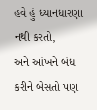હવે હું ધ્યાનધારણા નથી કરતો,
અને આંખને બંધ કરીને બેસતો પણ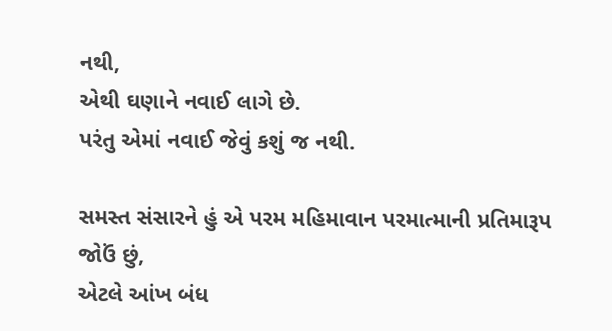નથી,
એથી ઘણાને નવાઈ લાગે છે.
પરંતુ એમાં નવાઈ જેવું કશું જ નથી.

સમસ્ત સંસારને હું એ પરમ મહિમાવાન પરમાત્માની પ્રતિમારૂપ જોઉં છું,
એટલે આંખ બંધ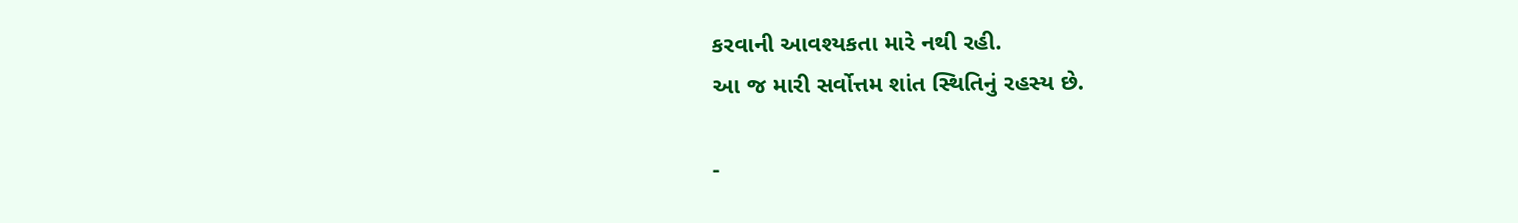કરવાની આવશ્યકતા મારે નથી રહી.
આ જ મારી સર્વોત્તમ શાંત સ્થિતિનું રહસ્ય છે.

-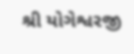શ્રી યોગેશ્વરજી